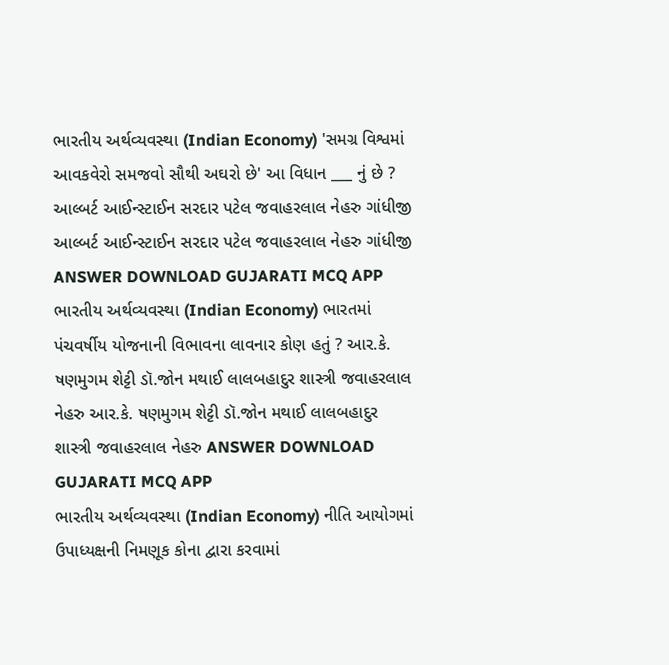ભારતીય અર્થવ્યવસ્થા (Indian Economy) 'સમગ્ર વિશ્વમાં આવકવેરો સમજવો સૌથી અઘરો છે' આ વિધાન ___ નું છે ? આલ્બર્ટ આઈન્સ્ટાઈન સરદાર પટેલ જવાહરલાલ નેહરુ ગાંધીજી આલ્બર્ટ આઈન્સ્ટાઈન સરદાર પટેલ જવાહરલાલ નેહરુ ગાંધીજી ANSWER DOWNLOAD GUJARATI MCQ APP
ભારતીય અર્થવ્યવસ્થા (Indian Economy) ભારતમાં પંચવર્ષીય યોજનાની વિભાવના લાવનાર કોણ હતું ? આર.કે. ષણમુગમ શેટ્ટી ડૉ.જોન મથાઈ લાલબહાદુર શાસ્ત્રી જવાહરલાલ નેહરુ આર.કે. ષણમુગમ શેટ્ટી ડૉ.જોન મથાઈ લાલબહાદુર શાસ્ત્રી જવાહરલાલ નેહરુ ANSWER DOWNLOAD GUJARATI MCQ APP
ભારતીય અર્થવ્યવસ્થા (Indian Economy) નીતિ આયોગમાં ઉપાધ્યક્ષની નિમણૂક કોના દ્વારા કરવામાં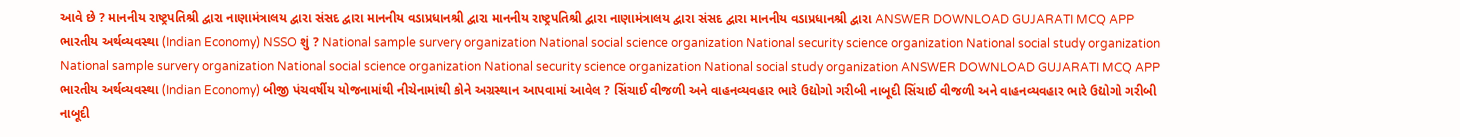આવે છે ? માનનીય રાષ્ટ્રપતિશ્રી દ્વારા નાણામંત્રાલય દ્વારા સંસદ દ્વારા માનનીય વડાપ્રધાનશ્રી દ્વારા માનનીય રાષ્ટ્રપતિશ્રી દ્વારા નાણામંત્રાલય દ્વારા સંસદ દ્વારા માનનીય વડાપ્રધાનશ્રી દ્વારા ANSWER DOWNLOAD GUJARATI MCQ APP
ભારતીય અર્થવ્યવસ્થા (Indian Economy) NSSO શું ? National sample survery organization National social science organization National security science organization National social study organization National sample survery organization National social science organization National security science organization National social study organization ANSWER DOWNLOAD GUJARATI MCQ APP
ભારતીય અર્થવ્યવસ્થા (Indian Economy) બીજી પંચવર્ષીય યોજનામાંથી નીચેનામાંથી કોને અગ્રસ્થાન આપવામાં આવેલ ? સિંચાઈ વીજળી અને વાહનવ્યવહાર ભારે ઉદ્યોગો ગરીબી નાબૂદી સિંચાઈ વીજળી અને વાહનવ્યવહાર ભારે ઉદ્યોગો ગરીબી નાબૂદી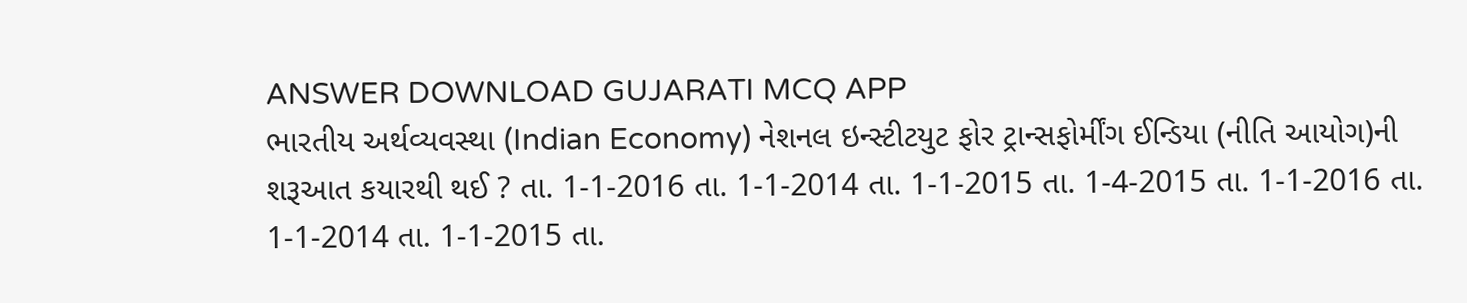ANSWER DOWNLOAD GUJARATI MCQ APP
ભારતીય અર્થવ્યવસ્થા (Indian Economy) નેશનલ ઇન્સ્ટીટયુટ ફોર ટ્રાન્સફોર્મીંગ ઈન્ડિયા (નીતિ આયોગ)ની શરૂઆત કયારથી થઈ ? તા. 1-1-2016 તા. 1-1-2014 તા. 1-1-2015 તા. 1-4-2015 તા. 1-1-2016 તા. 1-1-2014 તા. 1-1-2015 તા.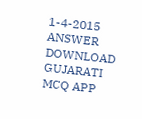1-4-2015 ANSWER DOWNLOAD GUJARATI MCQ APP